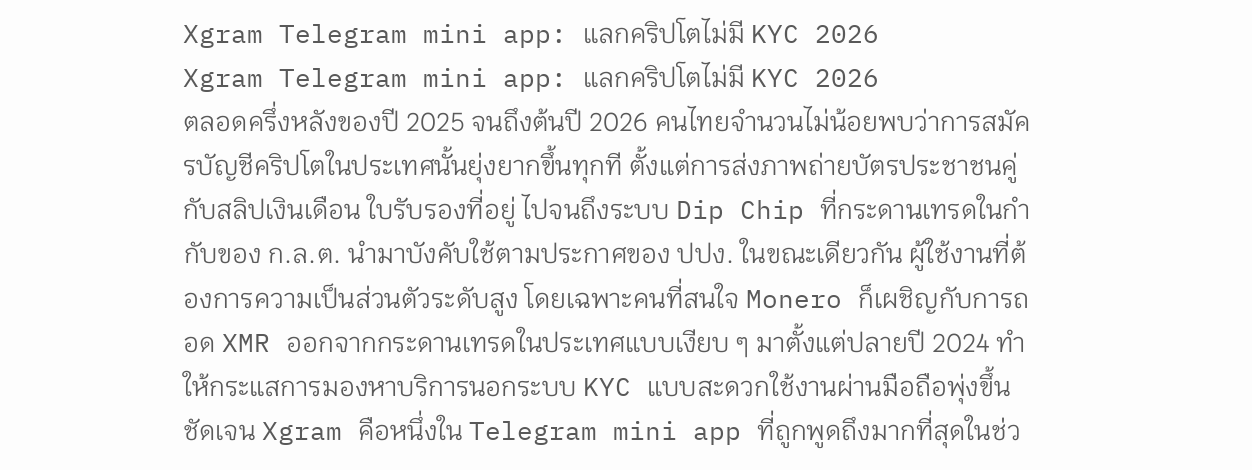Xgram Telegram mini app: แลกคริปโตไม่มี KYC 2026
Xgram Telegram mini app: แลกคริปโตไม่มี KYC 2026
ตลอดครึ่งหลังของปี 2025 จนถึงต้นปี 2026 คนไทยจำนวนไม่น้อยพบว่าการสมัครบัญชีคริปโตในประเทศนั้นยุ่งยากขึ้นทุกที ตั้งแต่การส่งภาพถ่ายบัตรประชาชนคู่กับสลิปเงินเดือน ใบรับรองที่อยู่ ไปจนถึงระบบ Dip Chip ที่กระดานเทรดในกำกับของ ก.ล.ต. นำมาบังคับใช้ตามประกาศของ ปปง. ในขณะเดียวกัน ผู้ใช้งานที่ต้องการความเป็นส่วนตัวระดับสูง โดยเฉพาะคนที่สนใจ Monero ก็เผชิญกับการถอด XMR ออกจากกระดานเทรดในประเทศแบบเงียบ ๆ มาตั้งแต่ปลายปี 2024 ทำให้กระแสการมองหาบริการนอกระบบ KYC แบบสะดวกใช้งานผ่านมือถือพุ่งขึ้นชัดเจน Xgram คือหนึ่งใน Telegram mini app ที่ถูกพูดถึงมากที่สุดในช่ว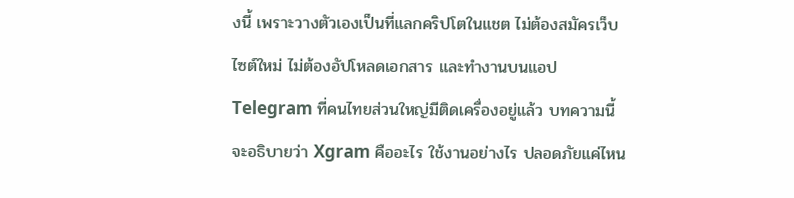งนี้ เพราะวางตัวเองเป็นที่แลกคริปโตในแชต ไม่ต้องสมัครเว็บไซต์ใหม่ ไม่ต้องอัปโหลดเอกสาร และทำงานบนแอป Telegram ที่คนไทยส่วนใหญ่มีติดเครื่องอยู่แล้ว บทความนี้จะอธิบายว่า Xgram คืออะไร ใช้งานอย่างไร ปลอดภัยแค่ไหน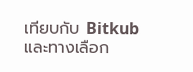เทียบกับ Bitkub และทางเลือก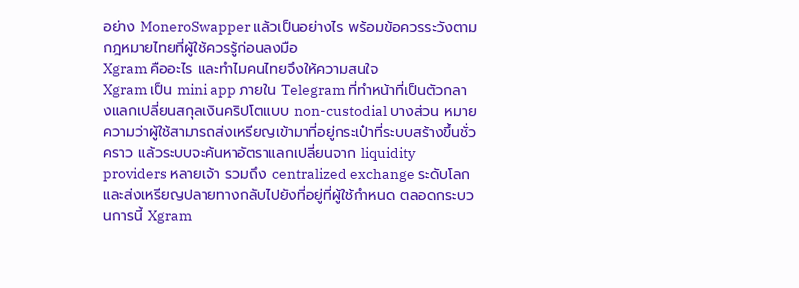อย่าง MoneroSwapper แล้วเป็นอย่างไร พร้อมข้อควรระวังตามกฎหมายไทยที่ผู้ใช้ควรรู้ก่อนลงมือ
Xgram คืออะไร และทำไมคนไทยจึงให้ความสนใจ
Xgram เป็น mini app ภายใน Telegram ที่ทำหน้าที่เป็นตัวกลางแลกเปลี่ยนสกุลเงินคริปโตแบบ non-custodial บางส่วน หมายความว่าผู้ใช้สามารถส่งเหรียญเข้ามาที่อยู่กระเป๋าที่ระบบสร้างขึ้นชั่วคราว แล้วระบบจะค้นหาอัตราแลกเปลี่ยนจาก liquidity providers หลายเจ้า รวมถึง centralized exchange ระดับโลก และส่งเหรียญปลายทางกลับไปยังที่อยู่ที่ผู้ใช้กำหนด ตลอดกระบวนการนี้ Xgram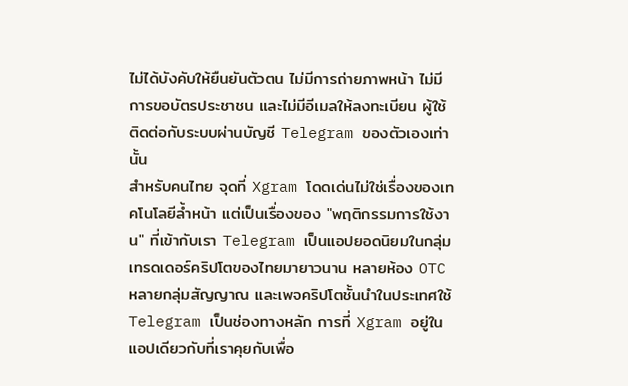ไม่ได้บังคับให้ยืนยันตัวตน ไม่มีการถ่ายภาพหน้า ไม่มีการขอบัตรประชาชน และไม่มีอีเมลให้ลงทะเบียน ผู้ใช้ติดต่อกับระบบผ่านบัญชี Telegram ของตัวเองเท่านั้น
สำหรับคนไทย จุดที่ Xgram โดดเด่นไม่ใช่เรื่องของเทคโนโลยีล้ำหน้า แต่เป็นเรื่องของ "พฤติกรรมการใช้งาน" ที่เข้ากับเรา Telegram เป็นแอปยอดนิยมในกลุ่มเทรดเดอร์คริปโตของไทยมายาวนาน หลายห้อง OTC หลายกลุ่มสัญญาณ และเพจคริปโตชั้นนำในประเทศใช้ Telegram เป็นช่องทางหลัก การที่ Xgram อยู่ในแอปเดียวกับที่เราคุยกับเพื่อ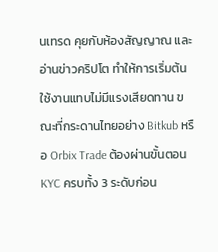นเทรด คุยกับห้องสัญญาณ และอ่านข่าวคริปโต ทำให้การเริ่มต้นใช้งานแทบไม่มีแรงเสียดทาน ขณะที่กระดานไทยอย่าง Bitkub หรือ Orbix Trade ต้องผ่านขั้นตอน KYC ครบทั้ง 3 ระดับก่อน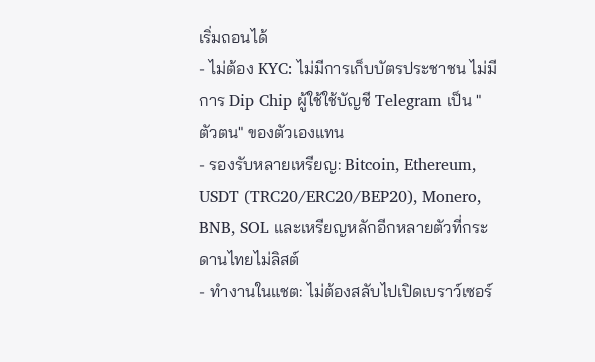เริ่มถอนได้
- ไม่ต้อง KYC: ไม่มีการเก็บบัตรประชาชน ไม่มีการ Dip Chip ผู้ใช้ใช้บัญชี Telegram เป็น "ตัวตน" ของตัวเองแทน
- รองรับหลายเหรียญ: Bitcoin, Ethereum, USDT (TRC20/ERC20/BEP20), Monero, BNB, SOL และเหรียญหลักอีกหลายตัวที่กระดานไทยไม่ลิสต์
- ทำงานในแชต: ไม่ต้องสลับไปเปิดเบราว์เซอร์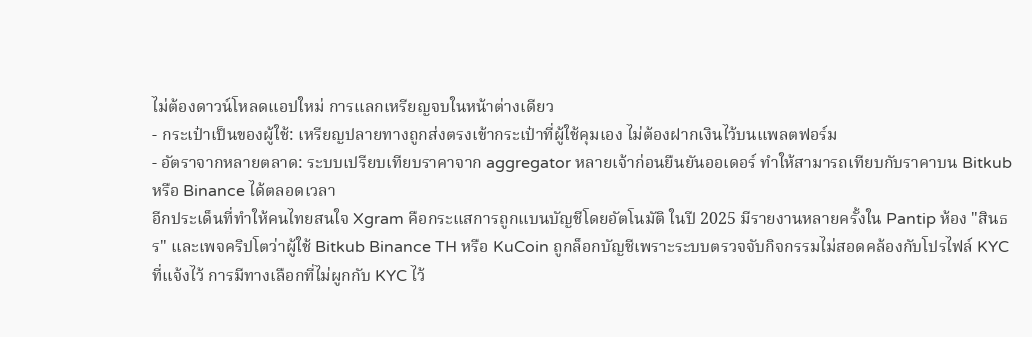ไม่ต้องดาวน์โหลดแอปใหม่ การแลกเหรียญจบในหน้าต่างเดียว
- กระเป๋าเป็นของผู้ใช้: เหรียญปลายทางถูกส่งตรงเข้ากระเป๋าที่ผู้ใช้คุมเอง ไม่ต้องฝากเงินไว้บนแพลตฟอร์ม
- อัตราจากหลายตลาด: ระบบเปรียบเทียบราคาจาก aggregator หลายเจ้าก่อนยืนยันออเดอร์ ทำให้สามารถเทียบกับราคาบน Bitkub หรือ Binance ได้ตลอดเวลา
อีกประเด็นที่ทำให้คนไทยสนใจ Xgram คือกระแสการถูกแบนบัญชีโดยอัตโนมัติ ในปี 2025 มีรายงานหลายครั้งใน Pantip ห้อง "สินธร" และเพจคริปโตว่าผู้ใช้ Bitkub Binance TH หรือ KuCoin ถูกล็อกบัญชีเพราะระบบตรวจจับกิจกรรมไม่สอดคล้องกับโปรไฟล์ KYC ที่แจ้งไว้ การมีทางเลือกที่ไม่ผูกกับ KYC ไว้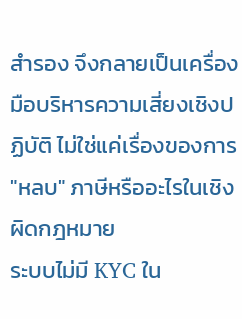สำรอง จึงกลายเป็นเครื่องมือบริหารความเสี่ยงเชิงปฏิบัติ ไม่ใช่แค่เรื่องของการ "หลบ" ภาษีหรืออะไรในเชิงผิดกฎหมาย
ระบบไม่มี KYC ใน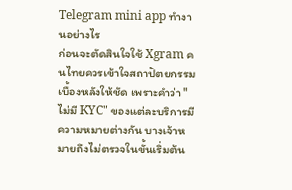Telegram mini app ทำงานอย่างไร
ก่อนจะตัดสินใจใช้ Xgram คนไทยควรเข้าใจสถาปัตยกรรมเบื้องหลังให้ชัด เพราะคำว่า "ไม่มี KYC" ของแต่ละบริการมีความหมายต่างกัน บางเจ้าหมายถึงไม่ตรวจในขั้นเริ่มต้น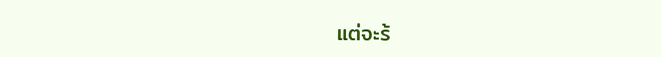แต่จะร้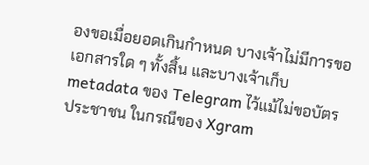องขอเมื่อยอดเกินกำหนด บางเจ้าไม่มีการขอเอกสารใด ๆ ทั้งสิ้น และบางเจ้าเก็บ metadata ของ Telegram ไว้แม้ไม่ขอบัตรประชาชน ในกรณีของ Xgram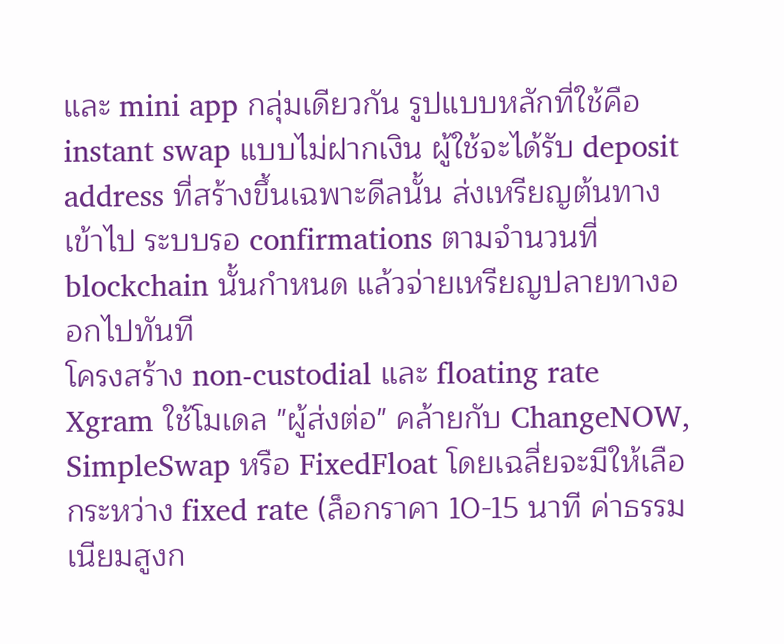และ mini app กลุ่มเดียวกัน รูปแบบหลักที่ใช้คือ instant swap แบบไม่ฝากเงิน ผู้ใช้จะได้รับ deposit address ที่สร้างขึ้นเฉพาะดีลนั้น ส่งเหรียญต้นทางเข้าไป ระบบรอ confirmations ตามจำนวนที่ blockchain นั้นกำหนด แล้วจ่ายเหรียญปลายทางออกไปทันที
โครงสร้าง non-custodial และ floating rate
Xgram ใช้โมเดล "ผู้ส่งต่อ" คล้ายกับ ChangeNOW, SimpleSwap หรือ FixedFloat โดยเฉลี่ยจะมีให้เลือกระหว่าง fixed rate (ล็อกราคา 10-15 นาที ค่าธรรมเนียมสูงก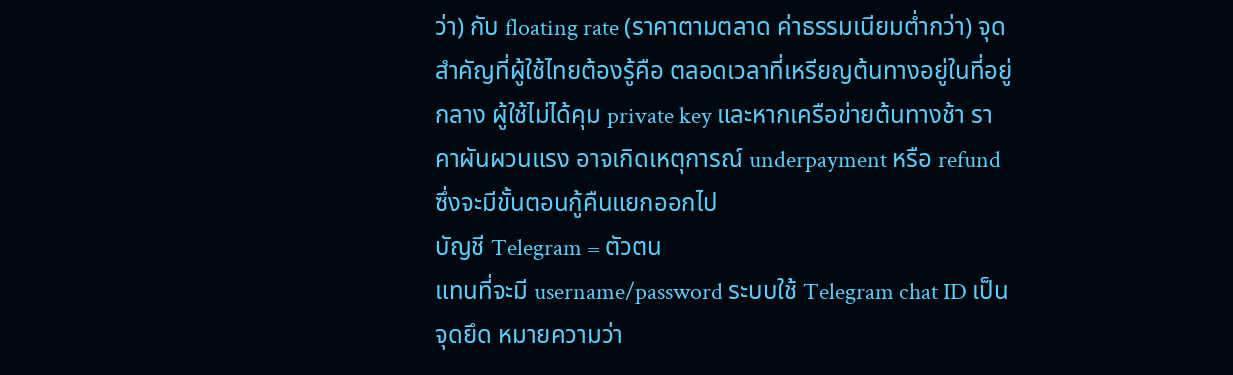ว่า) กับ floating rate (ราคาตามตลาด ค่าธรรมเนียมต่ำกว่า) จุดสำคัญที่ผู้ใช้ไทยต้องรู้คือ ตลอดเวลาที่เหรียญต้นทางอยู่ในที่อยู่กลาง ผู้ใช้ไม่ได้คุม private key และหากเครือข่ายต้นทางช้า ราคาผันผวนแรง อาจเกิดเหตุการณ์ underpayment หรือ refund ซึ่งจะมีขั้นตอนกู้คืนแยกออกไป
บัญชี Telegram = ตัวตน
แทนที่จะมี username/password ระบบใช้ Telegram chat ID เป็นจุดยึด หมายความว่า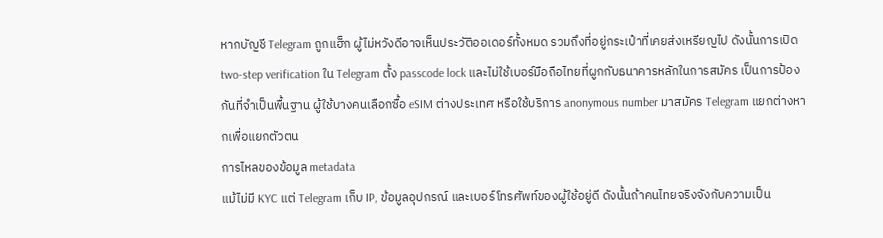หากบัญชี Telegram ถูกแฮ็ก ผู้ไม่หวังดีอาจเห็นประวัติออเดอร์ทั้งหมด รวมถึงที่อยู่กระเป๋าที่เคยส่งเหรียญไป ดังนั้นการเปิด two-step verification ใน Telegram ตั้ง passcode lock และไม่ใช้เบอร์มือถือไทยที่ผูกกับธนาคารหลักในการสมัคร เป็นการป้องกันที่จำเป็นพื้นฐาน ผู้ใช้บางคนเลือกซื้อ eSIM ต่างประเทศ หรือใช้บริการ anonymous number มาสมัคร Telegram แยกต่างหากเพื่อแยกตัวตน
การไหลของข้อมูล metadata
แม้ไม่มี KYC แต่ Telegram เก็บ IP, ข้อมูลอุปกรณ์ และเบอร์โทรศัพท์ของผู้ใช้อยู่ดี ดังนั้นถ้าคนไทยจริงจังกับความเป็น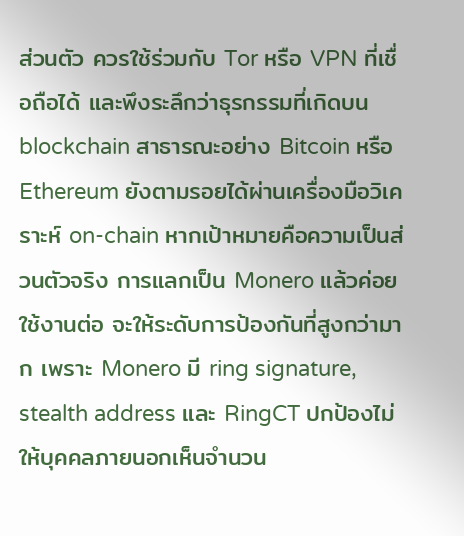ส่วนตัว ควรใช้ร่วมกับ Tor หรือ VPN ที่เชื่อถือได้ และพึงระลึกว่าธุรกรรมที่เกิดบน blockchain สาธารณะอย่าง Bitcoin หรือ Ethereum ยังตามรอยได้ผ่านเครื่องมือวิเคราะห์ on-chain หากเป้าหมายคือความเป็นส่วนตัวจริง การแลกเป็น Monero แล้วค่อยใช้งานต่อ จะให้ระดับการป้องกันที่สูงกว่ามาก เพราะ Monero มี ring signature, stealth address และ RingCT ปกป้องไม่ให้บุคคลภายนอกเห็นจำนวน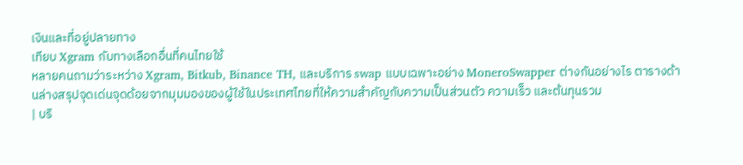เงินและที่อยู่ปลายทาง
เทียบ Xgram กับทางเลือกอื่นที่คนไทยใช้
หลายคนถามว่าระหว่าง Xgram, Bitkub, Binance TH, และบริการ swap แบบเฉพาะอย่าง MoneroSwapper ต่างกันอย่างไร ตารางด้านล่างสรุปจุดเด่นจุดด้อยจากมุมมองของผู้ใช้ในประเทศไทยที่ให้ความสำคัญกับความเป็นส่วนตัว ความเร็ว และต้นทุนรวม
| บริ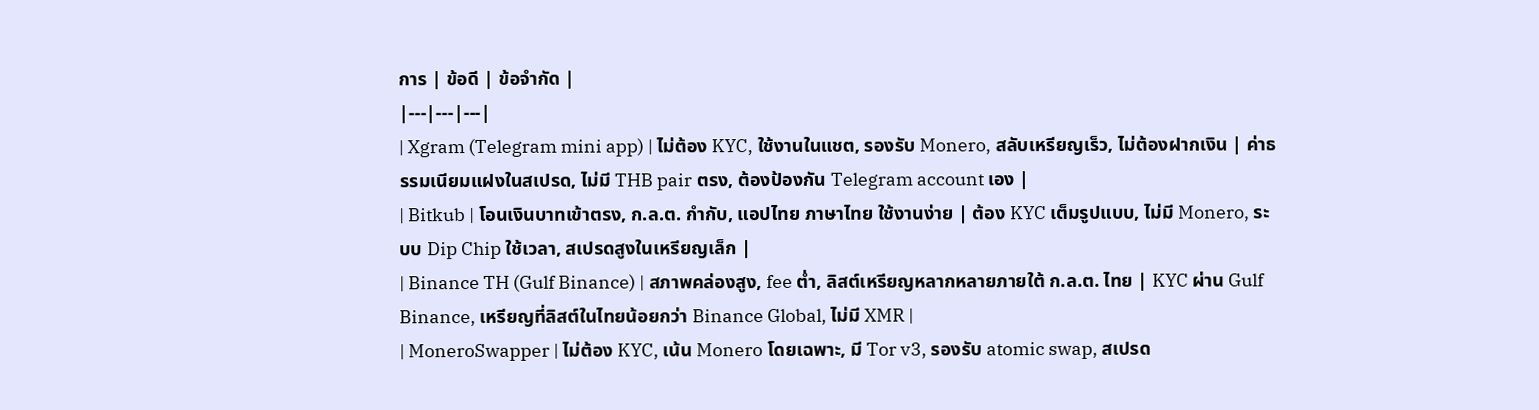การ | ข้อดี | ข้อจำกัด |
|---|---|---|
| Xgram (Telegram mini app) | ไม่ต้อง KYC, ใช้งานในแชต, รองรับ Monero, สลับเหรียญเร็ว, ไม่ต้องฝากเงิน | ค่าธรรมเนียมแฝงในสเปรด, ไม่มี THB pair ตรง, ต้องป้องกัน Telegram account เอง |
| Bitkub | โอนเงินบาทเข้าตรง, ก.ล.ต. กำกับ, แอปไทย ภาษาไทย ใช้งานง่าย | ต้อง KYC เต็มรูปแบบ, ไม่มี Monero, ระบบ Dip Chip ใช้เวลา, สเปรดสูงในเหรียญเล็ก |
| Binance TH (Gulf Binance) | สภาพคล่องสูง, fee ต่ำ, ลิสต์เหรียญหลากหลายภายใต้ ก.ล.ต. ไทย | KYC ผ่าน Gulf Binance, เหรียญที่ลิสต์ในไทยน้อยกว่า Binance Global, ไม่มี XMR |
| MoneroSwapper | ไม่ต้อง KYC, เน้น Monero โดยเฉพาะ, มี Tor v3, รองรับ atomic swap, สเปรด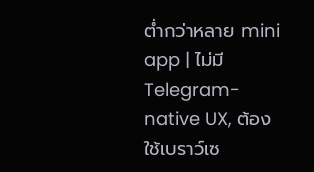ต่ำกว่าหลาย mini app | ไม่มี Telegram-native UX, ต้องใช้เบราว์เซ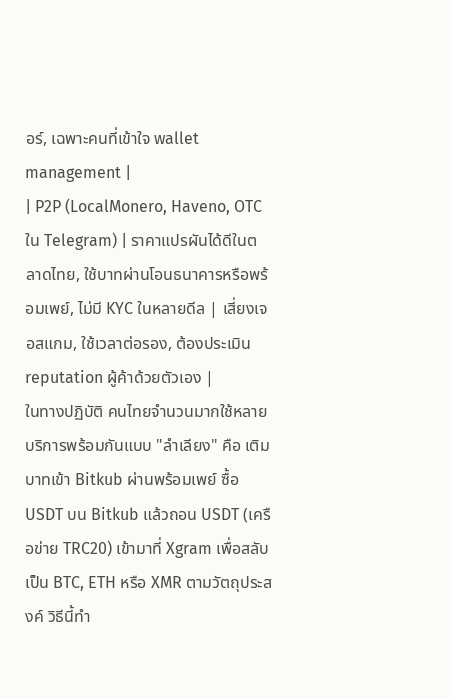อร์, เฉพาะคนที่เข้าใจ wallet management |
| P2P (LocalMonero, Haveno, OTC ใน Telegram) | ราคาแปรผันได้ดีในตลาดไทย, ใช้บาทผ่านโอนธนาคารหรือพร้อมเพย์, ไม่มี KYC ในหลายดีล | เสี่ยงเจอสแกม, ใช้เวลาต่อรอง, ต้องประเมิน reputation ผู้ค้าด้วยตัวเอง |
ในทางปฏิบัติ คนไทยจำนวนมากใช้หลายบริการพร้อมกันแบบ "ลำเลียง" คือ เติมบาทเข้า Bitkub ผ่านพร้อมเพย์ ซื้อ USDT บน Bitkub แล้วถอน USDT (เครือข่าย TRC20) เข้ามาที่ Xgram เพื่อสลับเป็น BTC, ETH หรือ XMR ตามวัตถุประสงค์ วิธีนี้ทำ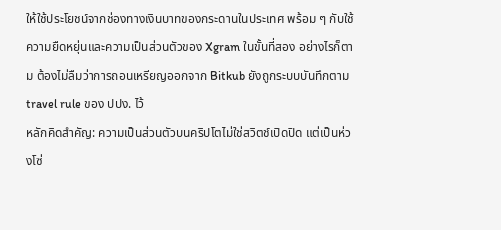ให้ใช้ประโยชน์จากช่องทางเงินบาทของกระดานในประเทศ พร้อม ๆ กับใช้ความยืดหยุ่นและความเป็นส่วนตัวของ Xgram ในขั้นที่สอง อย่างไรก็ตาม ต้องไม่ลืมว่าการถอนเหรียญออกจาก Bitkub ยังถูกระบบบันทึกตาม travel rule ของ ปปง. ไว้
หลักคิดสำคัญ: ความเป็นส่วนตัวบนคริปโตไม่ใช่สวิตช์เปิดปิด แต่เป็นห่วงโซ่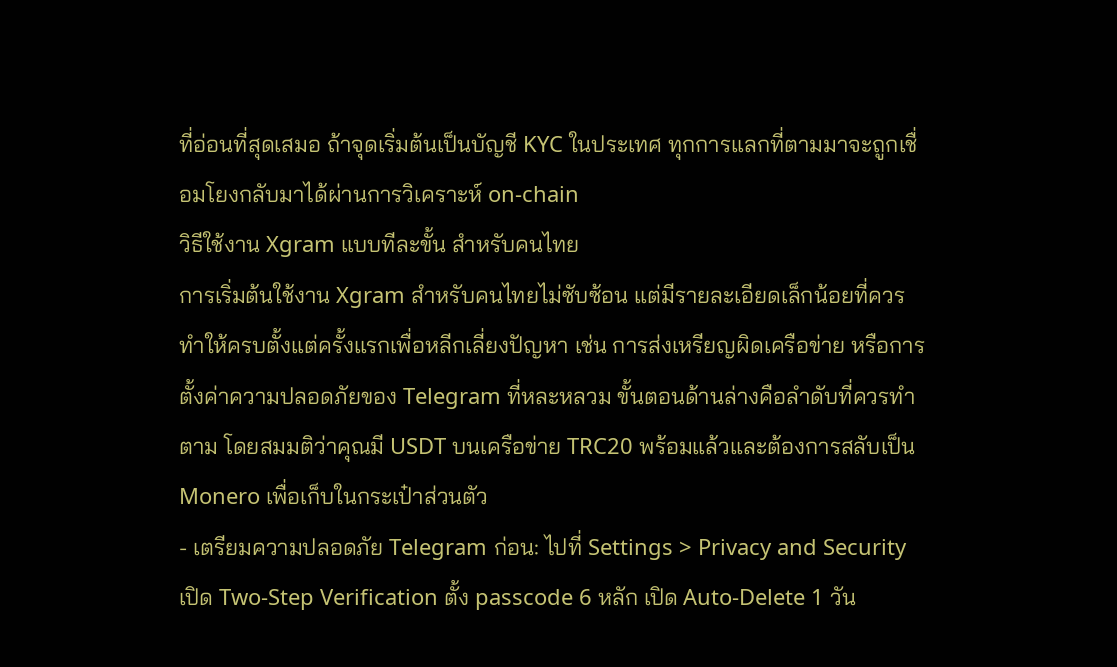ที่อ่อนที่สุดเสมอ ถ้าจุดเริ่มต้นเป็นบัญชี KYC ในประเทศ ทุกการแลกที่ตามมาจะถูกเชื่อมโยงกลับมาได้ผ่านการวิเคราะห์ on-chain
วิธีใช้งาน Xgram แบบทีละขั้น สำหรับคนไทย
การเริ่มต้นใช้งาน Xgram สำหรับคนไทยไม่ซับซ้อน แต่มีรายละเอียดเล็กน้อยที่ควรทำให้ครบตั้งแต่ครั้งแรกเพื่อหลีกเลี่ยงปัญหา เช่น การส่งเหรียญผิดเครือข่าย หรือการตั้งค่าความปลอดภัยของ Telegram ที่หละหลวม ขั้นตอนด้านล่างคือลำดับที่ควรทำตาม โดยสมมติว่าคุณมี USDT บนเครือข่าย TRC20 พร้อมแล้วและต้องการสลับเป็น Monero เพื่อเก็บในกระเป๋าส่วนตัว
- เตรียมความปลอดภัย Telegram ก่อน: ไปที่ Settings > Privacy and Security เปิด Two-Step Verification ตั้ง passcode 6 หลัก เปิด Auto-Delete 1 วัน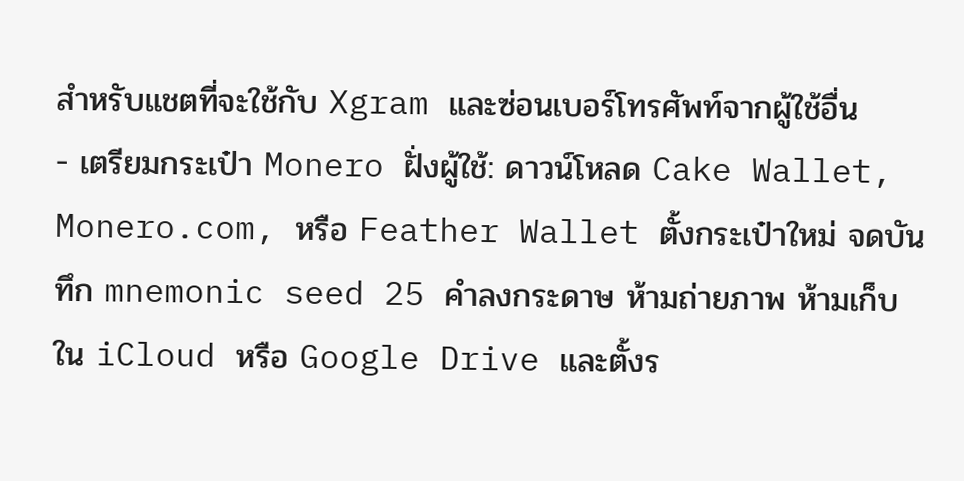สำหรับแชตที่จะใช้กับ Xgram และซ่อนเบอร์โทรศัพท์จากผู้ใช้อื่น
- เตรียมกระเป๋า Monero ฝั่งผู้ใช้: ดาวน์โหลด Cake Wallet, Monero.com, หรือ Feather Wallet ตั้งกระเป๋าใหม่ จดบันทึก mnemonic seed 25 คำลงกระดาษ ห้ามถ่ายภาพ ห้ามเก็บใน iCloud หรือ Google Drive และตั้งร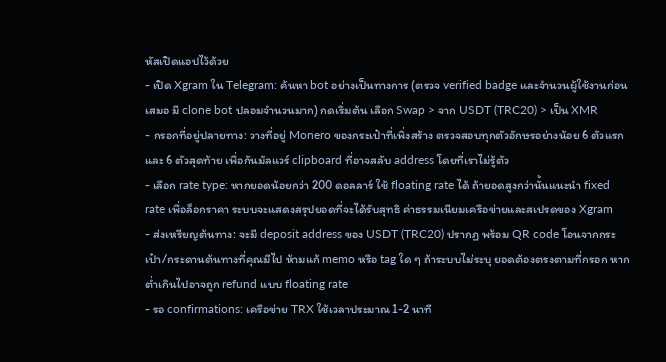หัสเปิดแอปไว้ด้วย
- เปิด Xgram ใน Telegram: ค้นหา bot อย่างเป็นทางการ (ตรวจ verified badge และจำนวนผู้ใช้งานก่อนเสมอ มี clone bot ปลอมจำนวนมาก) กดเริ่มต้น เลือก Swap > จาก USDT (TRC20) > เป็น XMR
- กรอกที่อยู่ปลายทาง: วางที่อยู่ Monero ของกระเป๋าที่เพิ่งสร้าง ตรวจสอบทุกตัวอักษรอย่างน้อย 6 ตัวแรกและ 6 ตัวสุดท้าย เพื่อกันมัลแวร์ clipboard ที่อาจสลับ address โดยที่เราไม่รู้ตัว
- เลือก rate type: หากยอดน้อยกว่า 200 ดอลลาร์ ใช้ floating rate ได้ ถ้ายอดสูงกว่านั้นแนะนำ fixed rate เพื่อล็อกราคา ระบบจะแสดงสรุปยอดที่จะได้รับสุทธิ ค่าธรรมเนียมเครือข่ายและสเปรดของ Xgram
- ส่งเหรียญต้นทาง: จะมี deposit address ของ USDT (TRC20) ปรากฏ พร้อม QR code โอนจากกระเป๋า/กระดานต้นทางที่คุณมีไป ห้ามแก้ memo หรือ tag ใด ๆ ถ้าระบบไม่ระบุ ยอดต้องตรงตามที่กรอก หากต่ำเกินไปอาจถูก refund แบบ floating rate
- รอ confirmations: เครือข่าย TRX ใช้เวลาประมาณ 1-2 นาที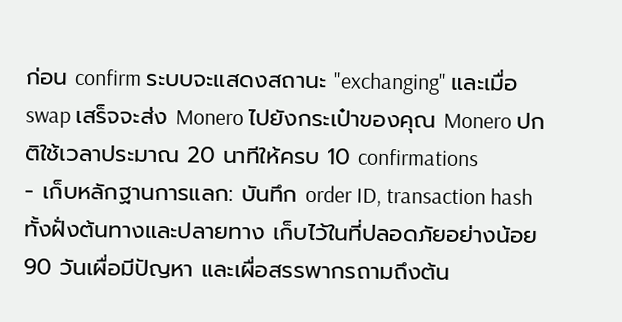ก่อน confirm ระบบจะแสดงสถานะ "exchanging" และเมื่อ swap เสร็จจะส่ง Monero ไปยังกระเป๋าของคุณ Monero ปกติใช้เวลาประมาณ 20 นาทีให้ครบ 10 confirmations
- เก็บหลักฐานการแลก: บันทึก order ID, transaction hash ทั้งฝั่งต้นทางและปลายทาง เก็บไว้ในที่ปลอดภัยอย่างน้อย 90 วันเผื่อมีปัญหา และเผื่อสรรพากรถามถึงต้น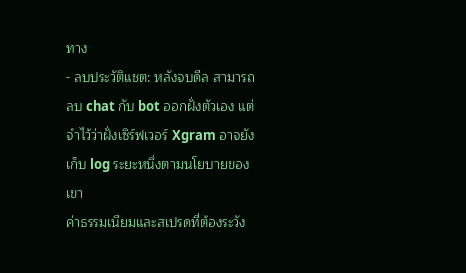ทาง
- ลบประวัติแชต: หลังจบดีล สามารถลบ chat กับ bot ออกฝั่งตัวเอง แต่จำไว้ว่าฝั่งเซิร์ฟเวอร์ Xgram อาจยังเก็บ log ระยะหนึ่งตามนโยบายของเขา
ค่าธรรมเนียมและสเปรดที่ต้องระวัง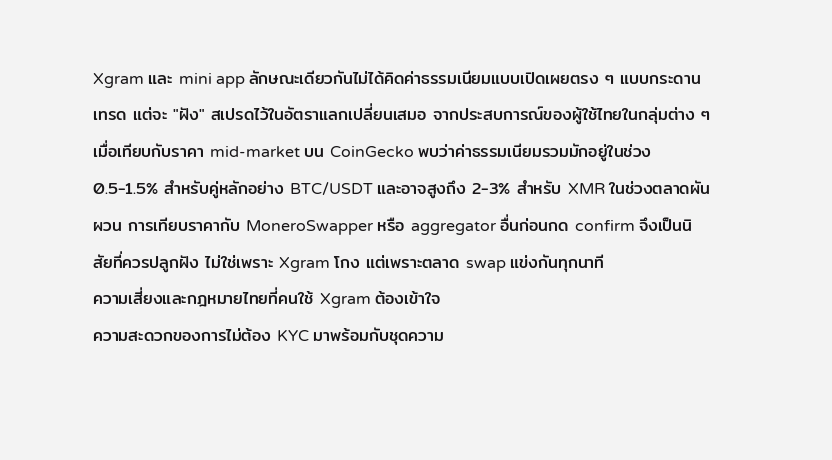Xgram และ mini app ลักษณะเดียวกันไม่ได้คิดค่าธรรมเนียมแบบเปิดเผยตรง ๆ แบบกระดานเทรด แต่จะ "ฝัง" สเปรดไว้ในอัตราแลกเปลี่ยนเสมอ จากประสบการณ์ของผู้ใช้ไทยในกลุ่มต่าง ๆ เมื่อเทียบกับราคา mid-market บน CoinGecko พบว่าค่าธรรมเนียมรวมมักอยู่ในช่วง 0.5-1.5% สำหรับคู่หลักอย่าง BTC/USDT และอาจสูงถึง 2-3% สำหรับ XMR ในช่วงตลาดผันผวน การเทียบราคากับ MoneroSwapper หรือ aggregator อื่นก่อนกด confirm จึงเป็นนิสัยที่ควรปลูกฝัง ไม่ใช่เพราะ Xgram โกง แต่เพราะตลาด swap แข่งกันทุกนาที
ความเสี่ยงและกฎหมายไทยที่คนใช้ Xgram ต้องเข้าใจ
ความสะดวกของการไม่ต้อง KYC มาพร้อมกับชุดความ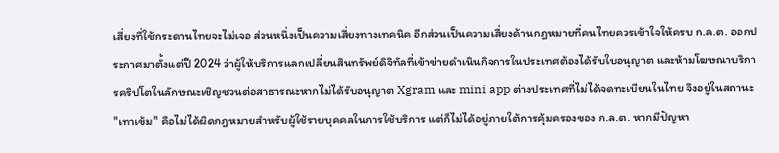เสี่ยงที่ใช้กระดานไทยจะไม่เจอ ส่วนหนึ่งเป็นความเสี่ยงทางเทคนิค อีกส่วนเป็นความเสี่ยงด้านกฎหมายที่คนไทยควรเข้าใจให้ครบ ก.ล.ต. ออกประกาศมาตั้งแต่ปี 2024 ว่าผู้ให้บริการแลกเปลี่ยนสินทรัพย์ดิจิทัลที่เข้าข่ายดำเนินกิจการในประเทศต้องได้รับใบอนุญาต และห้ามโฆษณาบริการคริปโตในลักษณะเชิญชวนต่อสาธารณะหากไม่ได้รับอนุญาต Xgram และ mini app ต่างประเทศที่ไม่ได้จดทะเบียนในไทย จึงอยู่ในสถานะ "เทาเข้ม" คือไม่ได้ผิดกฎหมายสำหรับผู้ใช้รายบุคคลในการใช้บริการ แต่ก็ไม่ได้อยู่ภายใต้การคุ้มครองของ ก.ล.ต. หากมีปัญหา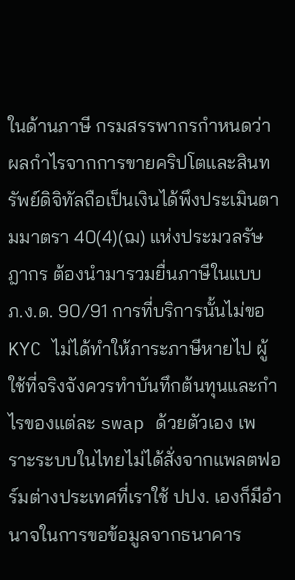ในด้านภาษี กรมสรรพากรกำหนดว่าผลกำไรจากการขายคริปโตและสินทรัพย์ดิจิทัลถือเป็นเงินได้พึงประเมินตามมาตรา 40(4)(ฌ) แห่งประมวลรัษฎากร ต้องนำมารวมยื่นภาษีในแบบ ภ.ง.ด. 90/91 การที่บริการนั้นไม่ขอ KYC ไม่ได้ทำให้ภาระภาษีหายไป ผู้ใช้ที่จริงจังควรทำบันทึกต้นทุนและกำไรของแต่ละ swap ด้วยตัวเอง เพราะระบบในไทยไม่ได้สั่งจากแพลตฟอร์มต่างประเทศที่เราใช้ ปปง. เองก็มีอำนาจในการขอข้อมูลจากธนาคาร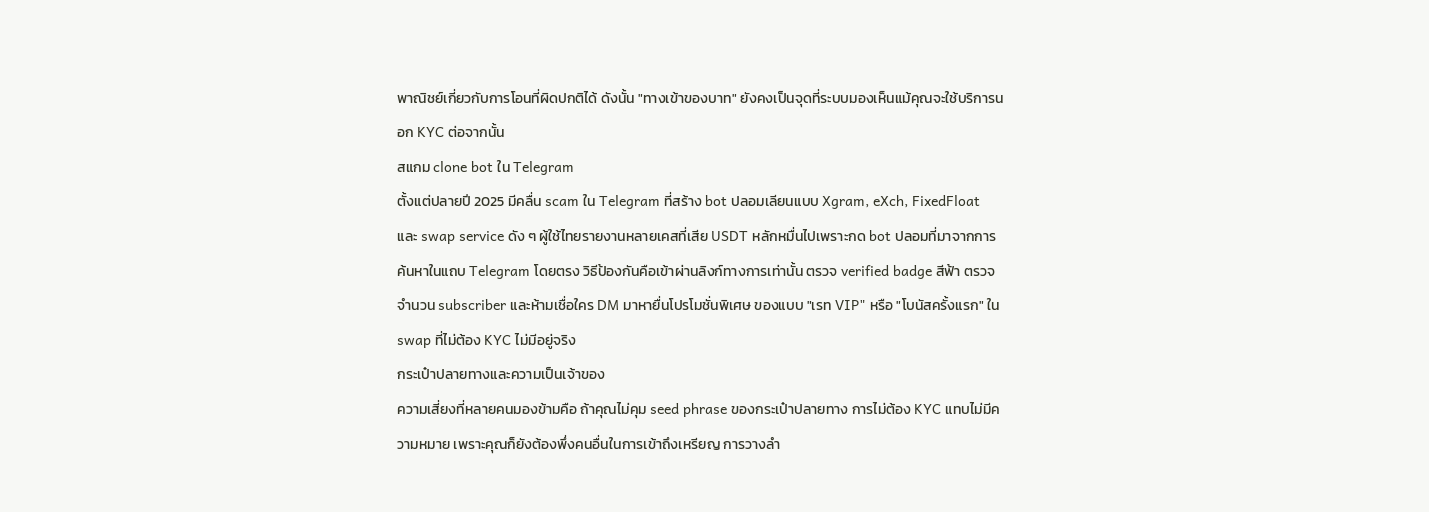พาณิชย์เกี่ยวกับการโอนที่ผิดปกติได้ ดังนั้น "ทางเข้าของบาท" ยังคงเป็นจุดที่ระบบมองเห็นแม้คุณจะใช้บริการนอก KYC ต่อจากนั้น
สแกม clone bot ใน Telegram
ตั้งแต่ปลายปี 2025 มีคลื่น scam ใน Telegram ที่สร้าง bot ปลอมเลียนแบบ Xgram, eXch, FixedFloat และ swap service ดัง ๆ ผู้ใช้ไทยรายงานหลายเคสที่เสีย USDT หลักหมื่นไปเพราะกด bot ปลอมที่มาจากการค้นหาในแถบ Telegram โดยตรง วิธีป้องกันคือเข้าผ่านลิงก์ทางการเท่านั้น ตรวจ verified badge สีฟ้า ตรวจจำนวน subscriber และห้ามเชื่อใคร DM มาหายื่นโปรโมชั่นพิเศษ ของแบบ "เรท VIP" หรือ "โบนัสครั้งแรก" ใน swap ที่ไม่ต้อง KYC ไม่มีอยู่จริง
กระเป๋าปลายทางและความเป็นเจ้าของ
ความเสี่ยงที่หลายคนมองข้ามคือ ถ้าคุณไม่คุม seed phrase ของกระเป๋าปลายทาง การไม่ต้อง KYC แทบไม่มีความหมาย เพราะคุณก็ยังต้องพึ่งคนอื่นในการเข้าถึงเหรียญ การวางลำ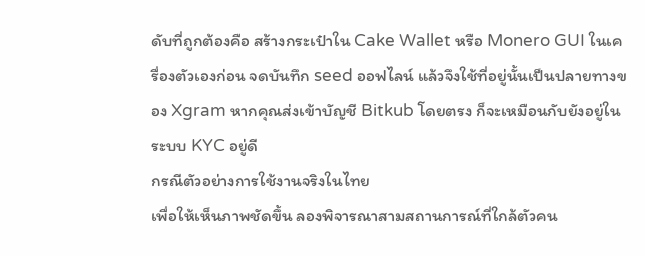ดับที่ถูกต้องคือ สร้างกระเป๋าใน Cake Wallet หรือ Monero GUI ในเครื่องตัวเองก่อน จดบันทึก seed ออฟไลน์ แล้วจึงใช้ที่อยู่นั้นเป็นปลายทางของ Xgram หากคุณส่งเข้าบัญชี Bitkub โดยตรง ก็จะเหมือนกับยังอยู่ในระบบ KYC อยู่ดี
กรณีตัวอย่างการใช้งานจริงในไทย
เพื่อให้เห็นภาพชัดขึ้น ลองพิจารณาสามสถานการณ์ที่ใกล้ตัวคน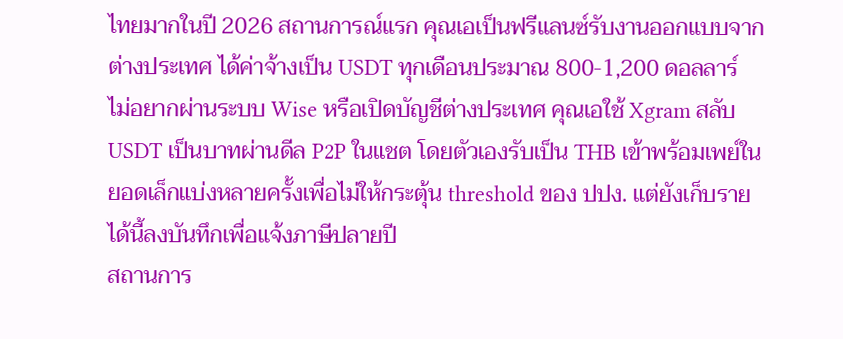ไทยมากในปี 2026 สถานการณ์แรก คุณเอเป็นฟรีแลนซ์รับงานออกแบบจากต่างประเทศ ได้ค่าจ้างเป็น USDT ทุกเดือนประมาณ 800-1,200 ดอลลาร์ ไม่อยากผ่านระบบ Wise หรือเปิดบัญชีต่างประเทศ คุณเอใช้ Xgram สลับ USDT เป็นบาทผ่านดีล P2P ในแชต โดยตัวเองรับเป็น THB เข้าพร้อมเพย์ในยอดเล็กแบ่งหลายครั้งเพื่อไม่ให้กระตุ้น threshold ของ ปปง. แต่ยังเก็บรายได้นี้ลงบันทึกเพื่อแจ้งภาษีปลายปี
สถานการ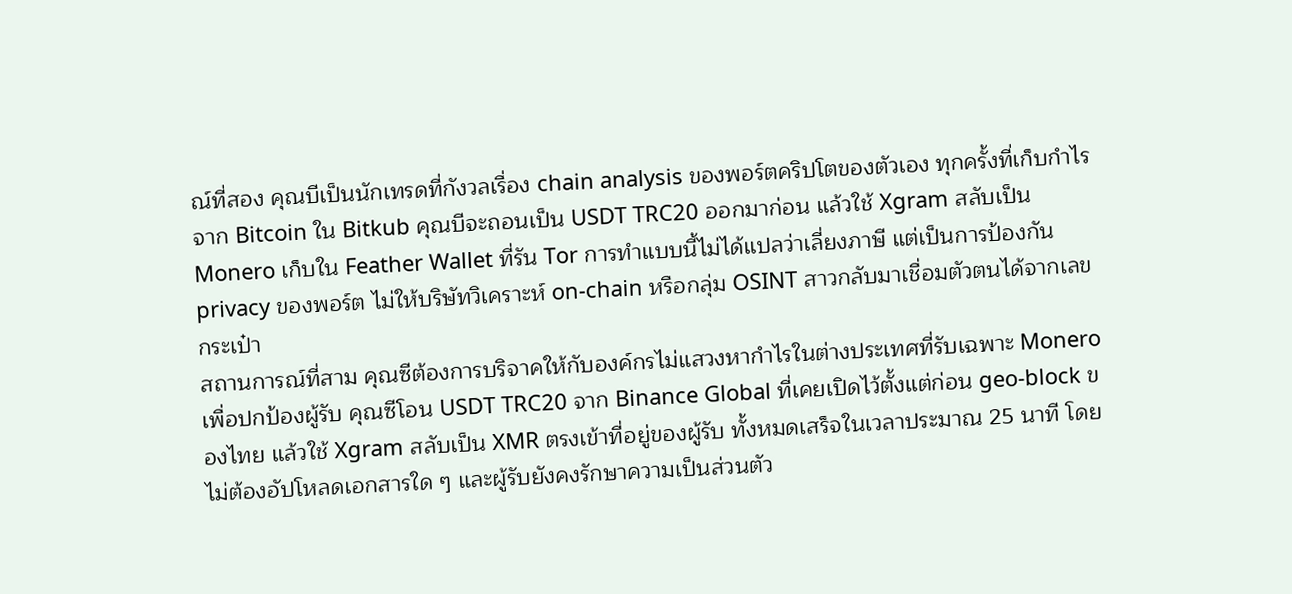ณ์ที่สอง คุณบีเป็นนักเทรดที่กังวลเรื่อง chain analysis ของพอร์ตคริปโตของตัวเอง ทุกครั้งที่เก็บกำไรจาก Bitcoin ใน Bitkub คุณบีจะถอนเป็น USDT TRC20 ออกมาก่อน แล้วใช้ Xgram สลับเป็น Monero เก็บใน Feather Wallet ที่รัน Tor การทำแบบนี้ไม่ได้แปลว่าเลี่ยงภาษี แต่เป็นการป้องกัน privacy ของพอร์ต ไม่ให้บริษัทวิเคราะห์ on-chain หรือกลุ่ม OSINT สาวกลับมาเชื่อมตัวตนได้จากเลขกระเป๋า
สถานการณ์ที่สาม คุณซีต้องการบริจาคให้กับองค์กรไม่แสวงหากำไรในต่างประเทศที่รับเฉพาะ Monero เพื่อปกป้องผู้รับ คุณซีโอน USDT TRC20 จาก Binance Global ที่เคยเปิดไว้ตั้งแต่ก่อน geo-block ของไทย แล้วใช้ Xgram สลับเป็น XMR ตรงเข้าที่อยู่ของผู้รับ ทั้งหมดเสร็จในเวลาประมาณ 25 นาที โดยไม่ต้องอัปโหลดเอกสารใด ๆ และผู้รับยังคงรักษาความเป็นส่วนตัว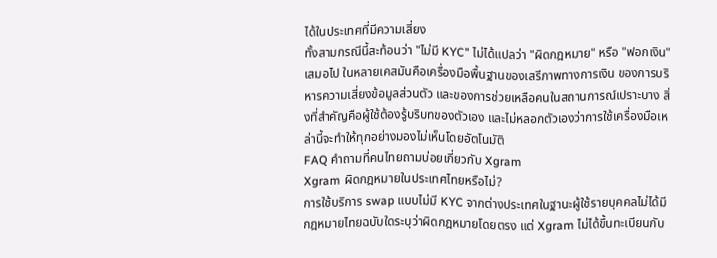ได้ในประเทศที่มีความเสี่ยง
ทั้งสามกรณีนี้สะท้อนว่า "ไม่มี KYC" ไม่ได้แปลว่า "ผิดกฎหมาย" หรือ "ฟอกเงิน" เสมอไป ในหลายเคสมันคือเครื่องมือพื้นฐานของเสรีภาพทางการเงิน ของการบริหารความเสี่ยงข้อมูลส่วนตัว และของการช่วยเหลือคนในสถานการณ์เปราะบาง สิ่งที่สำคัญคือผู้ใช้ต้องรู้บริบทของตัวเอง และไม่หลอกตัวเองว่าการใช้เครื่องมือเหล่านี้จะทำให้ทุกอย่างมองไม่เห็นโดยอัตโนมัติ
FAQ คำถามที่คนไทยถามบ่อยเกี่ยวกับ Xgram
Xgram ผิดกฎหมายในประเทศไทยหรือไม่?
การใช้บริการ swap แบบไม่มี KYC จากต่างประเทศในฐานะผู้ใช้รายบุคคลไม่ได้มีกฎหมายไทยฉบับใดระบุว่าผิดกฎหมายโดยตรง แต่ Xgram ไม่ได้ขึ้นทะเบียนกับ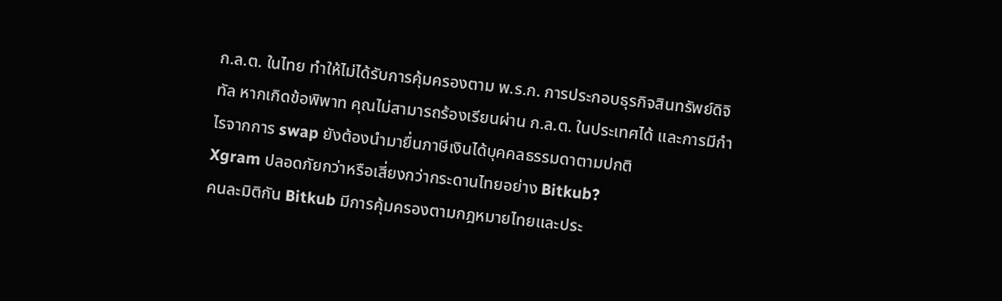ก.ล.ต. ในไทย ทำให้ไม่ได้รับการคุ้มครองตาม พ.ร.ก. การประกอบธุรกิจสินทรัพย์ดิจิทัล หากเกิดข้อพิพาท คุณไม่สามารถร้องเรียนผ่าน ก.ล.ต. ในประเทศได้ และการมีกำไรจากการ swap ยังต้องนำมายื่นภาษีเงินได้บุคคลธรรมดาตามปกติ
Xgram ปลอดภัยกว่าหรือเสี่ยงกว่ากระดานไทยอย่าง Bitkub?
คนละมิติกัน Bitkub มีการคุ้มครองตามกฎหมายไทยและประ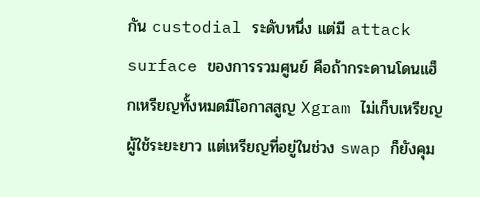กัน custodial ระดับหนึ่ง แต่มี attack surface ของการรวมศูนย์ คือถ้ากระดานโดนแฮ็กเหรียญทั้งหมดมีโอกาสสูญ Xgram ไม่เก็บเหรียญผู้ใช้ระยะยาว แต่เหรียญที่อยู่ในช่วง swap ก็ยังคุม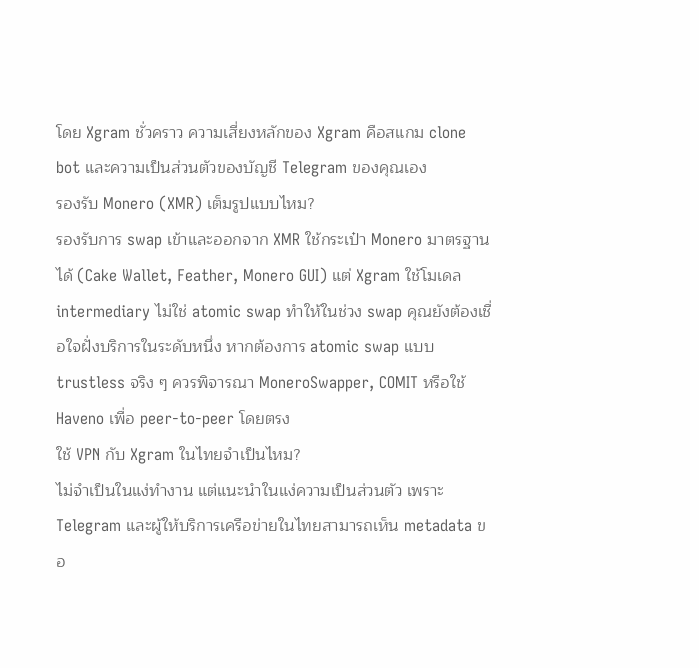โดย Xgram ชั่วคราว ความเสี่ยงหลักของ Xgram คือสแกม clone bot และความเป็นส่วนตัวของบัญชี Telegram ของคุณเอง
รองรับ Monero (XMR) เต็มรูปแบบไหม?
รองรับการ swap เข้าและออกจาก XMR ใช้กระเป๋า Monero มาตรฐานได้ (Cake Wallet, Feather, Monero GUI) แต่ Xgram ใช้โมเดล intermediary ไม่ใช่ atomic swap ทำให้ในช่วง swap คุณยังต้องเชื่อใจฝั่งบริการในระดับหนึ่ง หากต้องการ atomic swap แบบ trustless จริง ๆ ควรพิจารณา MoneroSwapper, COMIT หรือใช้ Haveno เพื่อ peer-to-peer โดยตรง
ใช้ VPN กับ Xgram ในไทยจำเป็นไหม?
ไม่จำเป็นในแง่ทำงาน แต่แนะนำในแง่ความเป็นส่วนตัว เพราะ Telegram และผู้ให้บริการเครือข่ายในไทยสามารถเห็น metadata ขอ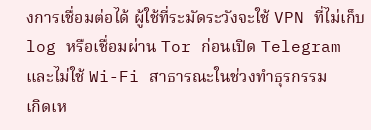งการเชื่อมต่อได้ ผู้ใช้ที่ระมัดระวังจะใช้ VPN ที่ไม่เก็บ log หรือเชื่อมผ่าน Tor ก่อนเปิด Telegram และไม่ใช้ Wi-Fi สาธารณะในช่วงทำธุรกรรม
เกิดเห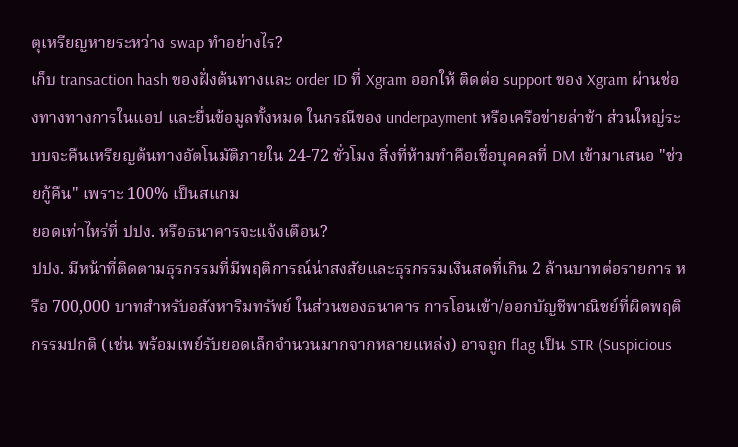ตุเหรียญหายระหว่าง swap ทำอย่างไร?
เก็บ transaction hash ของฝั่งต้นทางและ order ID ที่ Xgram ออกให้ ติดต่อ support ของ Xgram ผ่านช่องทางทางการในแอป และยื่นข้อมูลทั้งหมด ในกรณีของ underpayment หรือเครือข่ายล่าช้า ส่วนใหญ่ระบบจะคืนเหรียญต้นทางอัตโนมัติภายใน 24-72 ชั่วโมง สิ่งที่ห้ามทำคือเชื่อบุคคลที่ DM เข้ามาเสนอ "ช่วยกู้คืน" เพราะ 100% เป็นสแกม
ยอดเท่าไหร่ที่ ปปง. หรือธนาคารจะแจ้งเตือน?
ปปง. มีหน้าที่ติดตามธุรกรรมที่มีพฤติการณ์น่าสงสัยและธุรกรรมเงินสดที่เกิน 2 ล้านบาทต่อรายการ หรือ 700,000 บาทสำหรับอสังหาริมทรัพย์ ในส่วนของธนาคาร การโอนเข้า/ออกบัญชีพาณิชย์ที่ผิดพฤติกรรมปกติ (เช่น พร้อมเพย์รับยอดเล็กจำนวนมากจากหลายแหล่ง) อาจถูก flag เป็น STR (Suspicious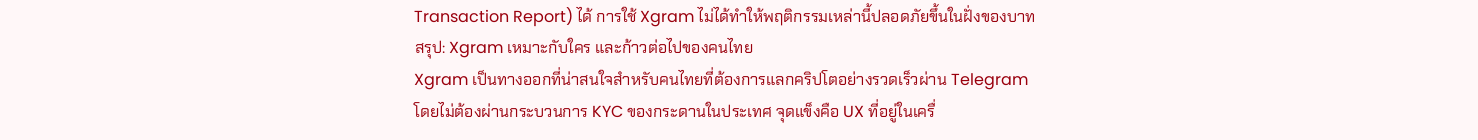Transaction Report) ได้ การใช้ Xgram ไม่ได้ทำให้พฤติกรรมเหล่านี้ปลอดภัยขึ้นในฝั่งของบาท
สรุป: Xgram เหมาะกับใคร และก้าวต่อไปของคนไทย
Xgram เป็นทางออกที่น่าสนใจสำหรับคนไทยที่ต้องการแลกคริปโตอย่างรวดเร็วผ่าน Telegram โดยไม่ต้องผ่านกระบวนการ KYC ของกระดานในประเทศ จุดแข็งคือ UX ที่อยู่ในเครื่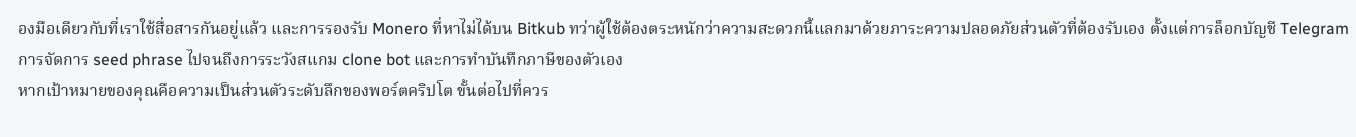องมือเดียวกับที่เราใช้สื่อสารกันอยู่แล้ว และการรองรับ Monero ที่หาไม่ได้บน Bitkub ทว่าผู้ใช้ต้องตระหนักว่าความสะดวกนี้แลกมาด้วยภาระความปลอดภัยส่วนตัวที่ต้องรับเอง ตั้งแต่การล็อกบัญชี Telegram การจัดการ seed phrase ไปจนถึงการระวังสแกม clone bot และการทำบันทึกภาษีของตัวเอง
หากเป้าหมายของคุณคือความเป็นส่วนตัวระดับลึกของพอร์ตคริปโต ขั้นต่อไปที่ควร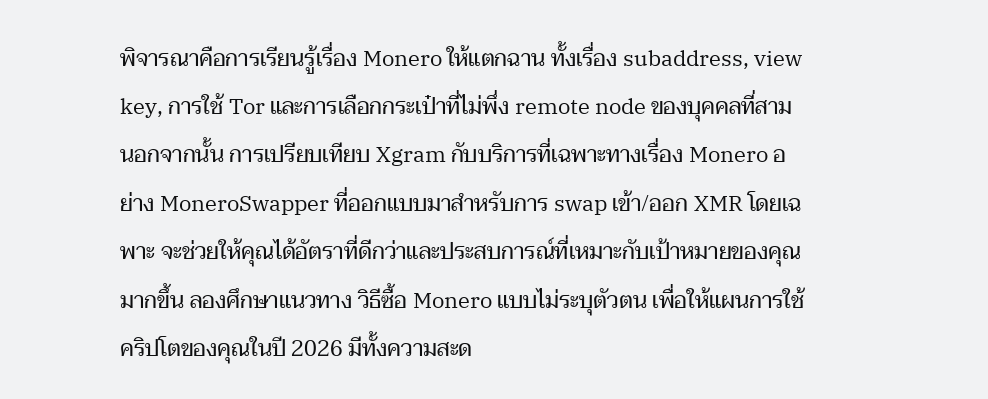พิจารณาคือการเรียนรู้เรื่อง Monero ให้แตกฉาน ทั้งเรื่อง subaddress, view key, การใช้ Tor และการเลือกกระเป๋าที่ไม่พึ่ง remote node ของบุคคลที่สาม นอกจากนั้น การเปรียบเทียบ Xgram กับบริการที่เฉพาะทางเรื่อง Monero อย่าง MoneroSwapper ที่ออกแบบมาสำหรับการ swap เข้า/ออก XMR โดยเฉพาะ จะช่วยให้คุณได้อัตราที่ดีกว่าและประสบการณ์ที่เหมาะกับเป้าหมายของคุณมากขึ้น ลองศึกษาแนวทาง วิธีซื้อ Monero แบบไม่ระบุตัวตน เพื่อให้แผนการใช้คริปโตของคุณในปี 2026 มีทั้งความสะด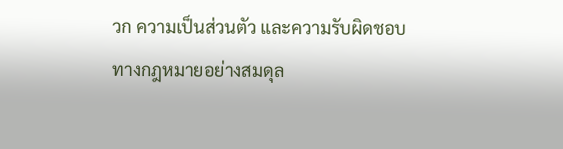วก ความเป็นส่วนตัว และความรับผิดชอบทางกฎหมายอย่างสมดุล